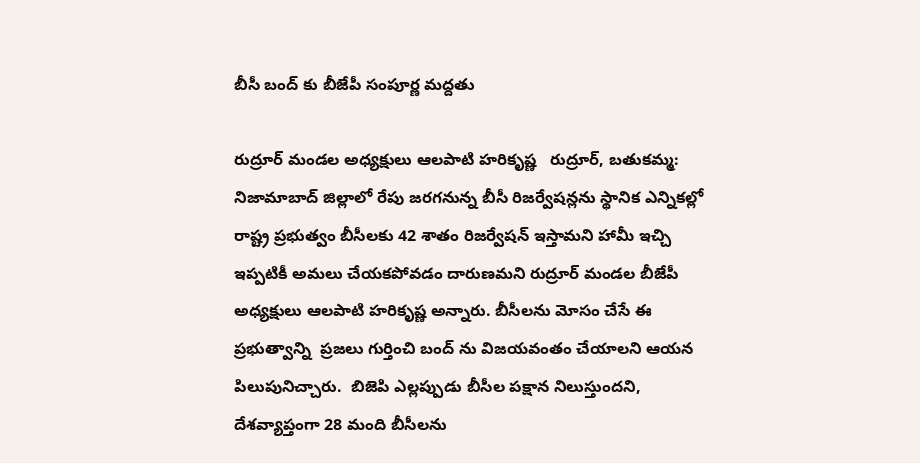బీసీ బంద్ కు బీజేపీ సంపూర్ణ మద్దతు

రుద్రూర్ మండల అధ్యక్షులు ఆలపాటి హరికృష్ణ   రుద్రూర్, బతుకమ్మ: నిజామాబాద్ జిల్లాలో రేపు జరగనున్న బీసీ రిజర్వేషన్లను స్థానిక ఎన్నికల్లో రాష్ట్ర ప్రభుత్వం బీసీలకు 42 శాతం రిజర్వేషన్ ఇస్తామని హామీ ఇచ్చి ఇప్పటికీ అమలు చేయకపోవడం దారుణమని రుద్రూర్ మండల బీజేపీ అధ్యక్షులు ఆలపాటి హరికృష్ణ అన్నారు. బీసీలను మోసం చేసే ఈ ప్రభుత్వాన్ని  ప్రజలు గుర్తించి బంద్ ను విజయవంతం చేయాలని ఆయన పిలుపునిచ్చారు.  బిజెపి ఎల్లప్పుడు బీసీల పక్షాన నిలుస్తుందని, దేశవ్యాప్తంగా 28 మంది బీసీలను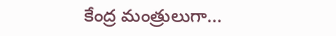కేంద్ర మంత్రులుగా...